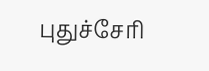புதுச்சேரி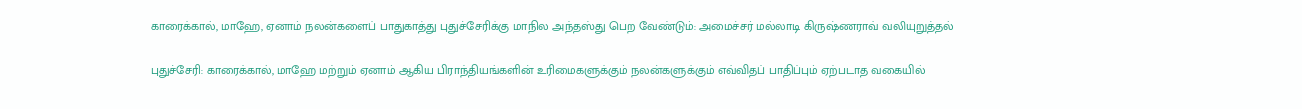காரைக்கால், மாஹே, ஏனாம் நலன்களைப் பாதுகாத்து புதுச்சேரிக்கு மாநில அந்தஸ்து பெற வேண்டும்: அமைச்சர் மல்லாடி கிருஷ்ணராவ் வலியுறுத்தல்

புதுச்சேரி: காரைக்கால், மாஹே மற்றும் ஏனாம் ஆகிய பிராந்தியங்களின் உரிமைகளுக்கும் நலன்களுக்கும் எவ்விதப் பாதிப்பும் ஏற்படாத வகையில்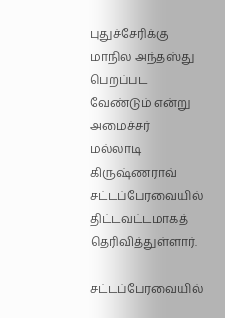புதுச்சேரிக்கு மாநில அந்தஸ்து பெறப்பட வேண்டும் என்று அமைச்சர் மல்லாடி கிருஷ்ணராவ் சட்டப்பேரவையில் திட்டவட்டமாகத் தெரிவித்துள்ளார்.

சட்டப்பேரவையில்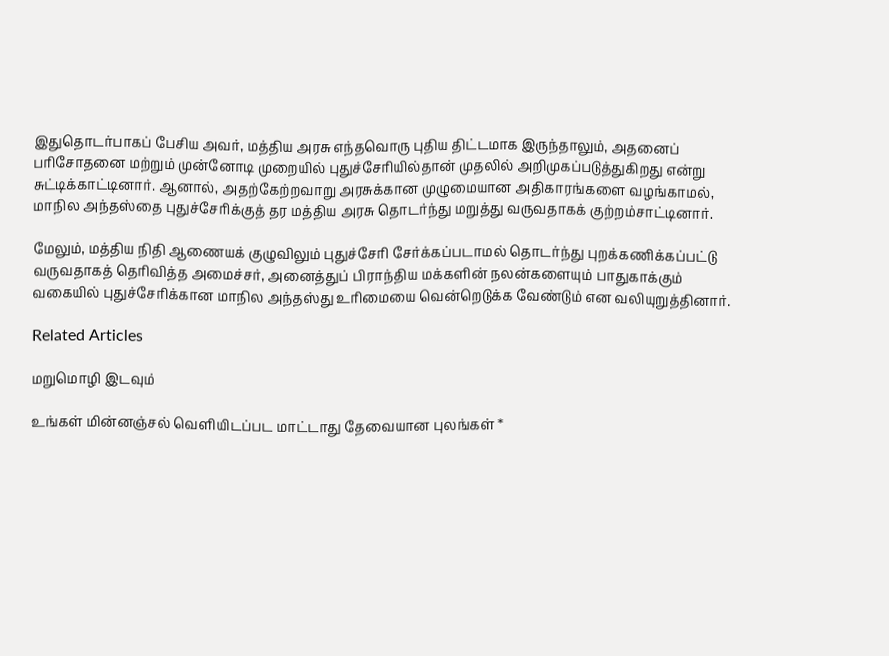இதுதொடர்பாகப் பேசிய அவர், மத்திய அரசு எந்தவொரு புதிய திட்டமாக இருந்தாலும், அதனைப் பரிசோதனை மற்றும் முன்னோடி முறையில் புதுச்சேரியில்தான் முதலில் அறிமுகப்படுத்துகிறது என்று சுட்டிக்காட்டினார். ஆனால், அதற்கேற்றவாறு அரசுக்கான முழுமையான அதிகாரங்களை வழங்காமல், மாநில அந்தஸ்தை புதுச்சேரிக்குத் தர மத்திய அரசு தொடர்ந்து மறுத்து வருவதாகக் குற்றம்சாட்டினார்.

மேலும், மத்திய நிதி ஆணையக் குழுவிலும் புதுச்சேரி சேர்க்கப்படாமல் தொடர்ந்து புறக்கணிக்கப்பட்டு வருவதாகத் தெரிவித்த அமைச்சர், அனைத்துப் பிராந்திய மக்களின் நலன்களையும் பாதுகாக்கும் வகையில் புதுச்சேரிக்கான மாநில அந்தஸ்து உரிமையை வென்றெடுக்க வேண்டும் என வலியுறுத்தினார்.

Related Articles

மறுமொழி இடவும்

உங்கள் மின்னஞ்சல் வெளியிடப்பட மாட்டாது தேவையான புலங்கள் *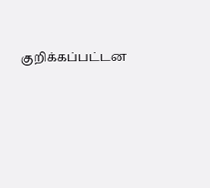குறிக்கப்பட்டன